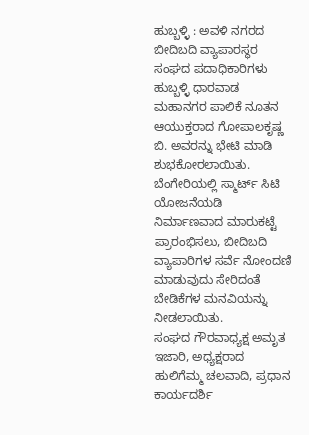ಹುಬ್ಬಳ್ಳಿ : ಅವಳಿ ನಗರದ ಬೀದಿಬದಿ ವ್ಯಾಪಾರಸ್ಥರ ಸಂಘದ ಪದಾಧಿಕಾರಿಗಳು ಹುಬ್ಬಳ್ಳಿ ಧಾರವಾಡ ಮಹಾನಗರ ಪಾಲಿಕೆ ನೂತನ ಆಯುಕ್ತರಾದ ಗೋಪಾಲಕೃಷ್ಣ ಬಿ. ಅವರನ್ನು ಭೇಟಿ ಮಾಡಿ ಶುಭಕೋರಲಾಯಿತು. ಬೆಂಗೇರಿಯಲ್ಲಿ ಸ್ಮಾರ್ಟ್ ಸಿಟಿ ಯೋಜನೆಯಡಿ ನಿರ್ಮಾಣವಾದ ಮಾರುಕಟ್ಟೆ ಪ್ರಾರಂಭಿಸಲು, ಬೀದಿಬದಿ ವ್ಯಾಪಾರಿಗಳ ಸರ್ವೆ ನೋಂದಣಿ ಮಾಡುವುದು ಸೇರಿದಂತೆ ಬೇಡಿಕೆಗಳ ಮನವಿಯನ್ನು ನೀಡಲಾಯಿತು.
ಸಂಘದ ಗೌರವಾಧ್ಯಕ್ಷ ಅಮೃತ ಇಜಾರಿ, ಅಧ್ಯಕ್ಷರಾದ ಹುಲಿಗೆಮ್ಮ ಚಲವಾದಿ, ಪ್ರಧಾನ ಕಾರ್ಯದರ್ಶಿ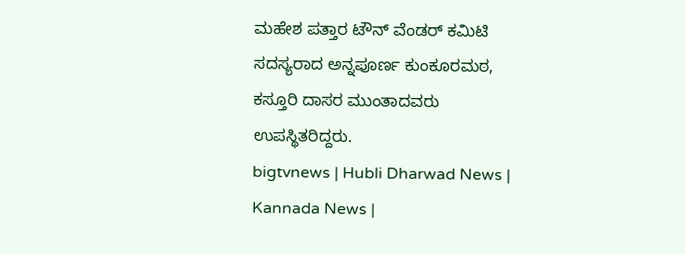ಮಹೇಶ ಪತ್ತಾರ ಟೌನ್ ವೆಂಡರ್ ಕಮಿಟಿ ಸದಸ್ಯರಾದ ಅನ್ನಪೂರ್ಣ ಕುಂಕೂರಮಠ, ಕಸ್ತೂರಿ ದಾಸರ ಮುಂತಾದವರು ಉಪಸ್ಥಿತರಿದ್ದರು.
bigtvnews | Hubli Dharwad News | Kannada News |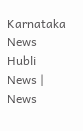Karnataka News Hubli News | News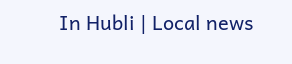In Hubli | Local news